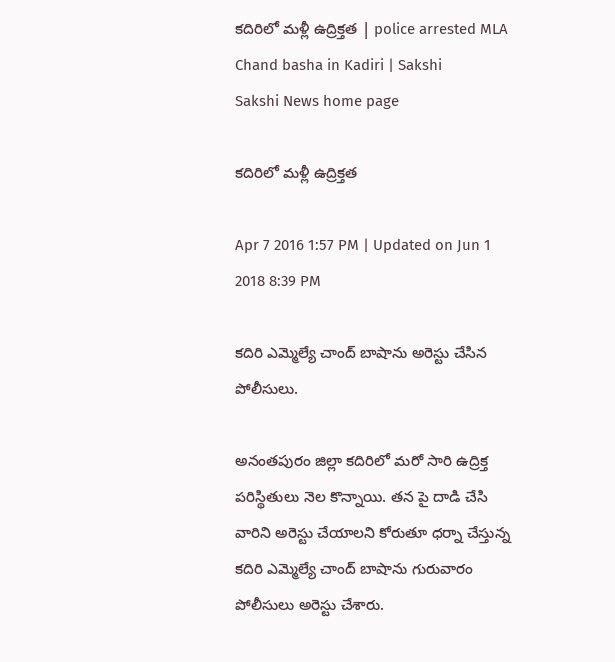కదిరిలో మళ్లీ ఉద్రిక్తత | police arrested MLA Chand basha in Kadiri | Sakshi
Sakshi News home page

కదిరిలో మళ్లీ ఉద్రిక్తత

Apr 7 2016 1:57 PM | Updated on Jun 1 2018 8:39 PM

కదిరి ఎమ్మెల్యే చాంద్ బాషాను అరెస్టు చేసిన పోలీసులు.

అనంతపురం జిల్లా కదిరిలో మరో సారి ఉద్రిక్త పరిస్థితులు నెల కొన్నాయి. తన పై దాడి చేసి వారిని అరెస్టు చేయాలని కోరుతూ ధర్నా చేస్తున్న కదిరి ఎమ్మెల్యే చాంద్ బాషాను గురువారం పోలీసులు అరెస్టు చేశారు.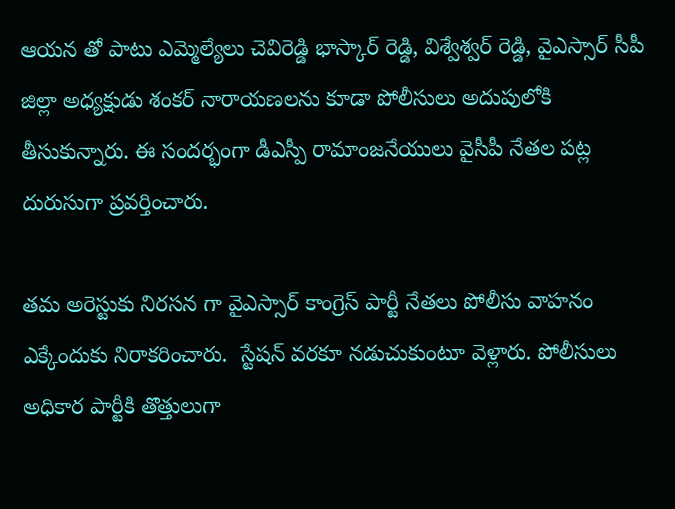ఆయన తో పాటు ఎమ్మెల్యేలు చెవిరెడ్డి భాస్కార్ రెడ్డి, విశ్వేశ్వర్ రెడ్డి, వైఎస్సార్ సీపీ జిల్లా అధ్యక్షుడు శంకర్ నారాయణలను కూడా పోలీసులు అదుపులోకి తీసుకున్నారు. ఈ సందర్భంగా డీఎస్పీ రామాంజనేయులు వైసీపీ నేతల పట్ల దురుసుగా ప్రవర్తించారు.

తమ అరెస్టుకు నిరసన గా వైఎస్సార్ కాంగ్రెస్ పార్టీ నేతలు పోలీసు వాహనం ఎక్కేందుకు నిరాకరించారు.  స్టేషన్ వరకూ నడుచుకుంటూ వెళ్లారు. పోలీసులు అధికార పార్టీకి తొత్తులుగా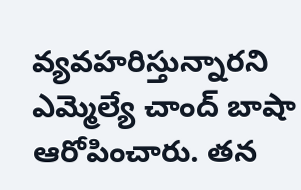వ్యవహరిస్తున్నారని ఎమ్మెల్యే చాంద్ బాషా ఆరోపించారు. తన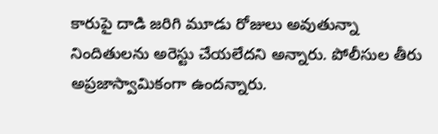కారుపై దాడి జరిగి మూడు రోజులు అవుతున్నా నిందితులను అరెస్టు చేయలేదని అన్నారు. పోలీసుల తీరు అప్రజాస్వామికంగా ఉందన్నారు.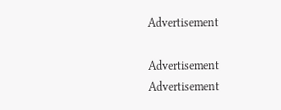Advertisement

Advertisement
Advertisement